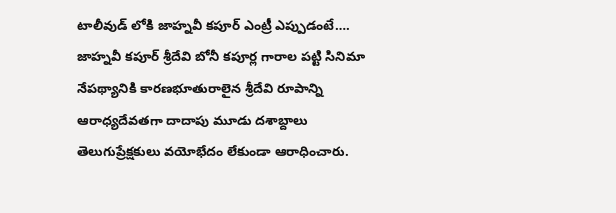టాలీవుడ్ లోకి జాహ్నవీ కపూర్ ఎంట్రీ ఎప్పుడంటే….
జాహ్నవీ కపూర్ శ్రీదేవి బోనీ కపూర్ల గారాల పట్టి సినిమా నేపథ్యానికి కారణభూతురాలైన శ్రీదేవి రూపాన్ని ఆరాధ్యదేవతగా దాదాపు మూడు దశాబ్దాలు తెలుగుప్రేక్షకులు వయోభేదం లేకుండా ఆరాధించారు.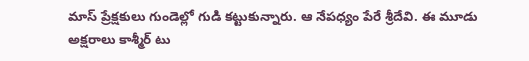మాస్ ప్రేక్షకులు గుండెల్లో గుడి కట్టుకున్నారు. ఆ నేపధ్యం పేరే శ్రీదేవి. ఈ మూడు అక్షరాలు కాశ్మీర్ టు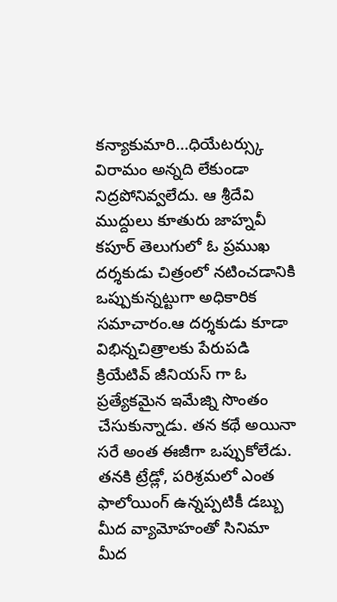కన్యాకుమారి…ధియేటర్స్కు విరామం అన్నది లేకుండా నిద్రపోనివ్వలేదు. ఆ శ్రీదేవి ముద్దులు కూతురు జాహ్నవీ కపూర్ తెలుగులో ఓ ప్రముఖ దర్శకుడు చిత్రంలో నటించడానికి ఒప్పుకున్నట్టుగా అధికారిక సమాచారం.ఆ దర్శకుడు కూడా విభిన్నచిత్రాలకు పేరుపడి క్రియేటివ్ జీనియస్ గా ఓ ప్రత్యేకమైన ఇమేజ్ని సొంతం చేసుకున్నాడు. తన కథే అయినా సరే అంత ఈజీగా ఒప్పుకోలేడు. తనకి ట్రేడ్లో, పరిశ్రమలో ఎంత ఫాలోయింగ్ ఉన్నప్పటికీ డబ్బు మీద వ్యామోహంతో సినిమా మీద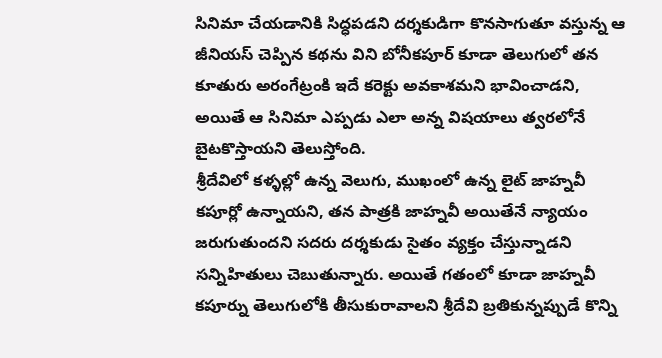సినిమా చేయడానికి సిద్ధపడని దర్శకుడిగా కొనసాగుతూ వస్తున్న ఆ జీనియస్ చెప్పిన కథను విని బోనీకపూర్ కూడా తెలుగులో తన కూతురు అరంగేట్రంకి ఇదే కరెక్టు అవకాశమని భావించాడని, అయితే ఆ సినిమా ఎప్పడు ఎలా అన్న విషయాలు త్వరలోనే బైటకొస్తాయని తెలుస్తోంది.
శ్రీదేవిలో కళ్ళల్లో ఉన్న వెలుగు, ముఖంలో ఉన్న లైట్ జాహ్నవీ కపూర్లో ఉన్నాయని, తన పాత్రకి జాహ్నవీ అయితేనే న్యాయం జరుగుతుందని సదరు దర్శకుడు సైతం వ్యక్తం చేస్తున్నాడని సన్నిహితులు చెబుతున్నారు. అయితే గతంలో కూడా జాహ్నవీ కపూర్ను తెలుగులోకి తీసుకురావాలని శ్రీదేవి బ్రతికున్నప్పుడే కొన్ని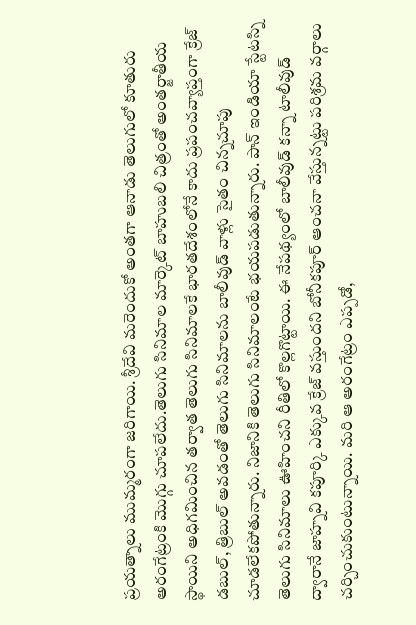ప్రయత్నాలు ముమ్మరంగా జరిగాయి. శ్రీదేవి మరెందుకో అంతగా ఆనాడు తెలుగులో కూతురు అరంగేట్రంకి మొగ్గు చూపలేదు.తెలుగు సినిమాల మార్కెట్ బాహుబలి చిత్రంతో అంతర్జాతీయ స్థాయిని అధిగమించిన తర్వాత తెలుగు సినిమాలకే భారతదేశంలోనే కాదు ప్రపంచవ్యాప్తంగా క్రేజ్ డబుల్, త్రిబుల్ అవడంతో తెలుగు సినిమాలను బాలీవుడ్ వాళ్లు సైతం చిన్నచూపు చూడలేకపోతున్నారు. నిజానికి తెలుగు సినిమాలంటే భయపడుతున్నారు. పాన్ ఇండియా స్టేటస్ని తెలుగు సినిమాలు ఊహించని రీతిలో కొల్లగొట్టాయి. ఈ నేపథ్యంలో బాలీవుడ్ కన్నా టాలీవుడ్ ద్వారానే జాహ్నవి కపూర్కి ఎక్కువ క్రేజ్ వస్తుందని బోనీకపూర్ ఆంచనా వేస్తున్నట్టు పరిశ్రమ వర్గాలు చర్చించుకుంటున్నాయి. మరి ఆ అరంగేట్రం ఎప్పడో,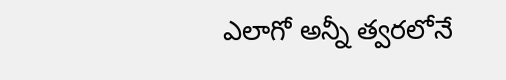ఎలాగో అన్నీ త్వరలోనే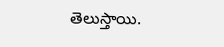తెలుస్తాయి.